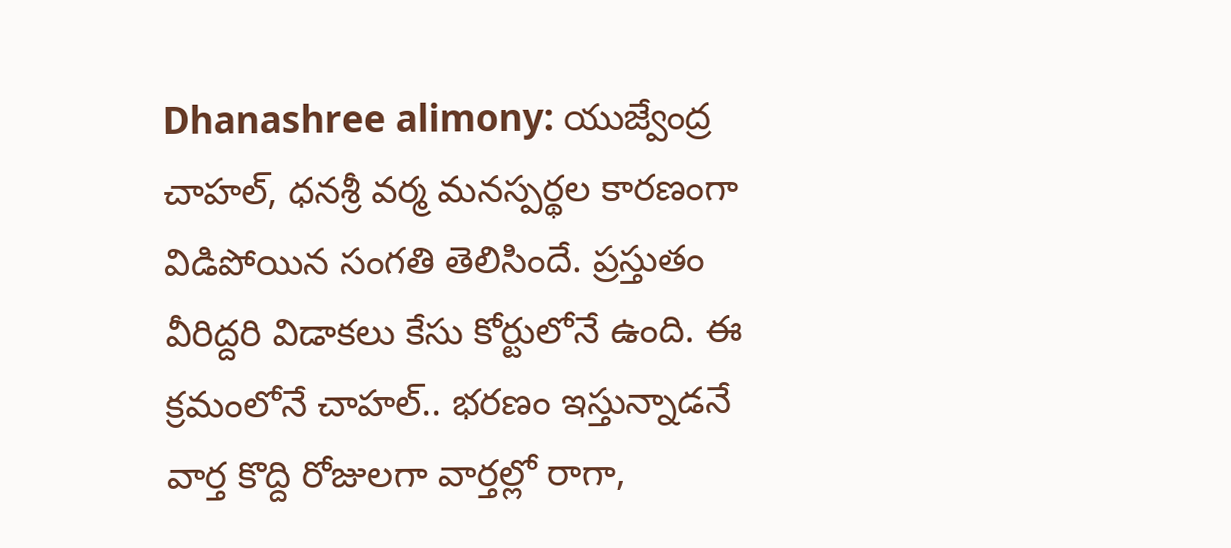Dhanashree alimony: యుజ్వేంద్ర చాహల్, ధనశ్రీ వర్మ మనస్పర్థల కారణంగా విడిపోయిన సంగతి తెలిసిందే. ప్రస్తుతం వీరిద్దరి విడాకలు కేసు కోర్టులోనే ఉంది. ఈ క్రమంలోనే చాహల్.. భరణం ఇస్తున్నాడనే వార్త కొద్ది రోజులగా వార్తల్లో రాగా,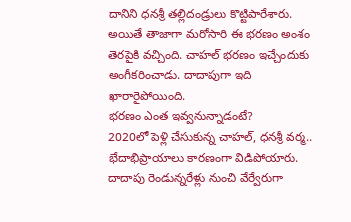దానిని ధనశ్రీ తల్లిదండ్రులు కొట్టిపారేశారు. అయితే తాజాగా మరోసారి ఈ భరణం అంశం తెరపైకి వచ్చింది. చాహల్ భరణం ఇచ్చేందుకు అంగీకరించాడు. దాదాపుగా ఇది ఖారారైపోయింది.
భరణం ఎంత ఇవ్వనున్నాడంటే?
2020లో పెళ్లి చేసుకున్న చాహల్, ధనశ్రీ వర్మ.. భేదాభిప్రాయాలు కారణంగా విడిపోయారు. దాదాపు రెండున్నరేళ్లు నుంచి వేర్వేరుగా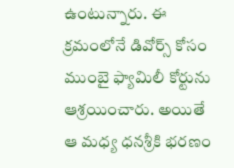ఉంటున్నారు. ఈ క్రమంలోనే డివోర్స్ కోసం ముంబై ఫ్యామిలీ కోర్టును ఆశ్రయించారు. అయితే ఆ మధ్య ధనశ్రీకి భరణం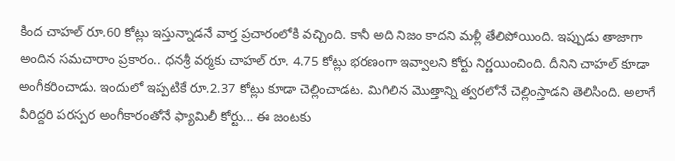కింద చాహల్ రూ.60 కోట్లు ఇస్తున్నాడనే వార్త ప్రచారంలోకి వచ్చింది. కానీ అది నిజం కాదని మళ్లీ తేలిపోయింది. ఇప్పుడు తాజాగా అందిన సమచారాం ప్రకారం.. ధనశ్రీ వర్మకు చాహల్ రూ. 4.75 కోట్లు భరణంగా ఇవ్వాలని కోర్టు నిర్ణయించింది. దీనిని చాహల్ కూడా అంగీకరించాడు. ఇందులో ఇప్పటికే రూ.2.37 కోట్లు కూడా చెల్లించాడట. మిగిలిన మొత్తాన్ని త్వరలోనే చెల్లింస్తాడని తెలిసింది. అలాగే వీరిద్దరి పరస్పర అంగీకారంతోనే ఫ్యామిలీ కోర్టు... ఈ జంటకు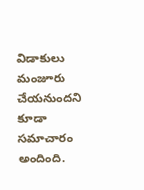విడాకులు మంజూరు చేయనుందని కూడా సమాచారం అందింది.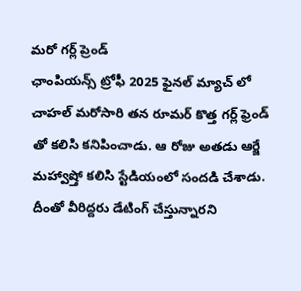మరో గర్ల్ ప్రెండ్
ఛాంపియన్స్ ట్రోఫీ 2025 ఫైనల్ మ్యాచ్ లో చాహల్ మరోసారి తన రూమర్ కొత్త గర్ల్ ఫ్రెండ్ తో కలిసి కనిపించాడు. ఆ రోజు అతడు ఆర్జే మహ్వాష్తో కలిసి స్టేడియంలో సందడి చేశాడు. దీంతో వీరిద్దరు డేటింగ్ చేస్తున్నారని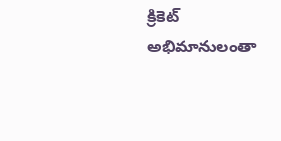క్రికెట్ అభిమానులంతా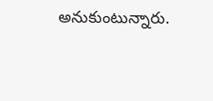అనుకుంటున్నారు.